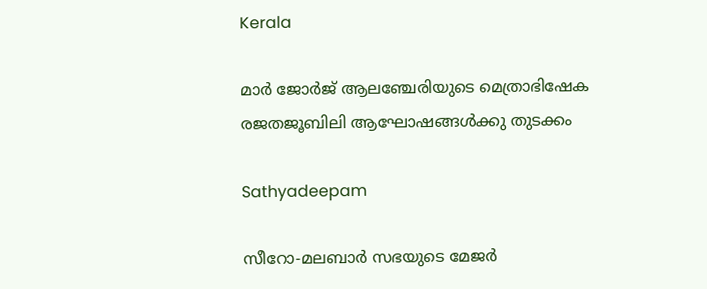Kerala

മാര്‍ ജോര്‍ജ് ആലഞ്ചേരിയുടെ മെത്രാഭിഷേക രജതജൂബിലി ആഘോഷങ്ങള്‍ക്കു തുടക്കം

Sathyadeepam

സീറോ-മലബാര്‍ സഭയുടെ മേജര്‍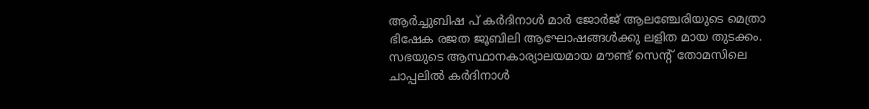ആര്‍ച്ചുബിഷ പ് കര്‍ദിനാള്‍ മാര്‍ ജോര്‍ജ് ആലഞ്ചേരിയുടെ മെത്രാ ഭിഷേക രജത ജൂബിലി ആഘോഷങ്ങള്‍ക്കു ലളിത മായ തുടക്കം. സഭയുടെ ആസ്ഥാനകാര്യാലയമായ മൗണ്ട് സെന്റ് തോമസിലെ ചാപ്പലില്‍ കര്‍ദിനാള്‍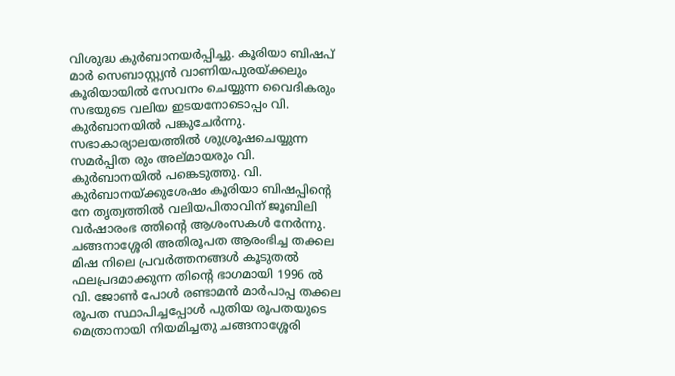വിശുദ്ധ കുര്‍ബാനയര്‍പ്പിച്ചു. കൂരിയാ ബിഷപ് മാര്‍ സെബാസ്റ്റ്യന്‍ വാണിയപുരയ്ക്കലും കൂരിയായില്‍ സേവനം ചെയ്യുന്ന വൈദികരും സഭയുടെ വലിയ ഇടയനോടൊപ്പം വി. കുര്‍ബാനയില്‍ പങ്കുചേര്‍ന്നു. സഭാകാര്യാലയത്തില്‍ ശുശ്രൂഷചെയ്യുന്ന സമര്‍പ്പിത രും അല്മായരും വി. കുര്‍ബാനയില്‍ പങ്കെടുത്തു. വി. കുര്‍ബാനയ്ക്കുശേഷം കൂരിയാ ബിഷപ്പിന്റെ നേ തൃത്വത്തില്‍ വലിയപിതാവിന് ജൂബിലി വര്‍ഷാരംഭ ത്തിന്റെ ആശംസകള്‍ നേര്‍ന്നു.
ചങ്ങനാശ്ശേരി അതിരൂപത ആരംഭിച്ച തക്കല മിഷ നിലെ പ്രവര്‍ത്തനങ്ങള്‍ കൂടുതല്‍ ഫലപ്രദമാക്കുന്ന തിന്റെ ഭാഗമായി 1996 ല്‍ വി. ജോണ്‍ പോള്‍ രണ്ടാമന്‍ മാര്‍പാപ്പ തക്കല രൂപത സ്ഥാപിച്ചപ്പോള്‍ പുതിയ രൂപതയുടെ മെത്രാനായി നിയമിച്ചതു ചങ്ങനാശ്ശേരി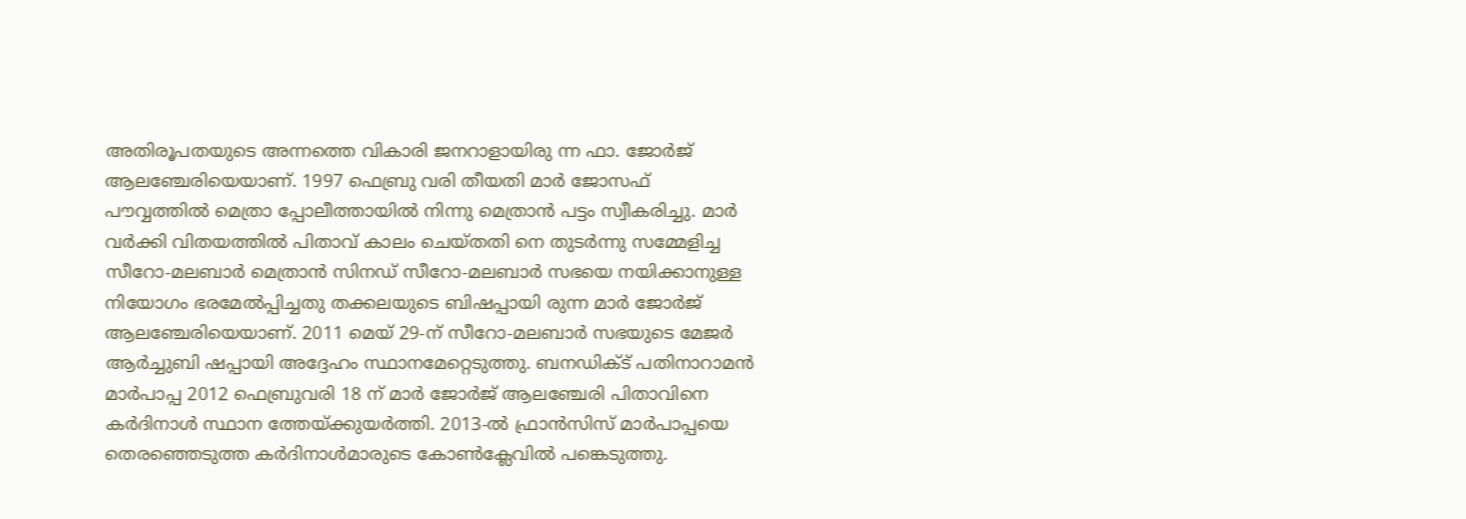അതിരൂപതയുടെ അന്നത്തെ വികാരി ജനറാളായിരു ന്ന ഫാ. ജോര്‍ജ് ആലഞ്ചേരിയെയാണ്. 1997 ഫെബ്രു വരി തീയതി മാര്‍ ജോസഫ് പൗവ്വത്തില്‍ മെത്രാ പ്പോലീത്തായില്‍ നിന്നു മെത്രാന്‍ പട്ടം സ്വീകരിച്ചു. മാര്‍ വര്‍ക്കി വിതയത്തില്‍ പിതാവ് കാലം ചെയ്തതി നെ തുടര്‍ന്നു സമ്മേളിച്ച സീറോ-മലബാര്‍ മെത്രാന്‍ സിനഡ് സീറോ-മലബാര്‍ സഭയെ നയിക്കാനുള്ള നിയോഗം ഭരമേല്‍പ്പിച്ചതു തക്കലയുടെ ബിഷപ്പായി രുന്ന മാര്‍ ജോര്‍ജ് ആലഞ്ചേരിയെയാണ്. 2011 മെയ് 29-ന് സീറോ-മലബാര്‍ സഭയുടെ മേജര്‍ ആര്‍ച്ചുബി ഷപ്പായി അദ്ദേഹം സ്ഥാനമേറ്റെടുത്തു. ബനഡിക്ട് പതിനാറാമന്‍ മാര്‍പാപ്പ 2012 ഫെബ്രുവരി 18 ന് മാര്‍ ജോര്‍ജ് ആലഞ്ചേരി പിതാവിനെ കര്‍ദിനാള്‍ സ്ഥാന ത്തേയ്ക്കുയര്‍ത്തി. 2013-ല്‍ ഫ്രാന്‍സിസ് മാര്‍പാപ്പയെ തെരഞ്ഞെടുത്ത കര്‍ദിനാള്‍മാരുടെ കോണ്‍ക്ലേവില്‍ പങ്കെടുത്തു.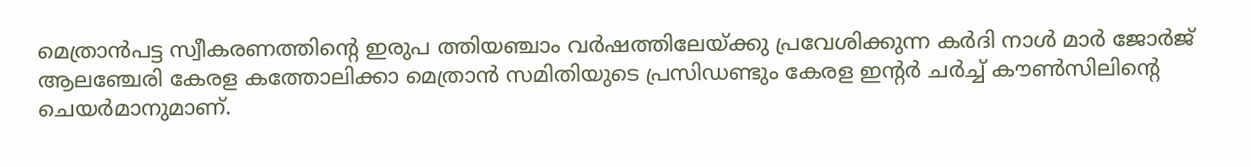മെത്രാന്‍പട്ട സ്വീകരണത്തിന്റെ ഇരുപ ത്തിയഞ്ചാം വര്‍ഷത്തിലേയ്ക്കു പ്രവേശിക്കുന്ന കര്‍ദി നാള്‍ മാര്‍ ജോര്‍ജ് ആലഞ്ചേരി കേരള കത്തോലിക്കാ മെത്രാന്‍ സമിതിയുടെ പ്രസിഡണ്ടും കേരള ഇന്റര്‍ ചര്‍ച്ച് കൗണ്‍സിലിന്റെ ചെയര്‍മാനുമാണ്.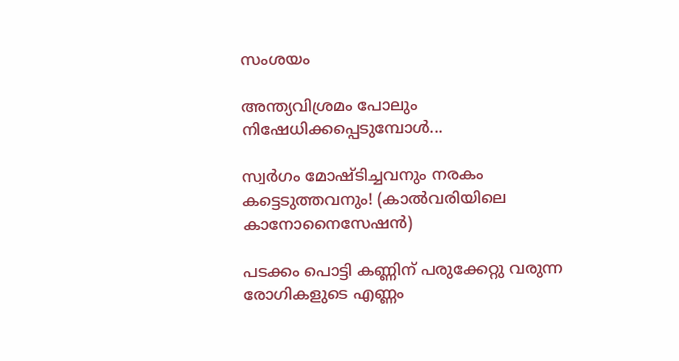സംശയം

അന്ത്യവിശ്രമം പോലും നിഷേധിക്കപ്പെടുമ്പോൾ...

സ്വർഗം മോഷ്ടിച്ചവനും നരകം കട്ടെടുത്തവനും! (കാൽവരിയിലെ കാനോനൈസേഷൻ)

പടക്കം പൊട്ടി കണ്ണിന് പരുക്കേറ്റു വരുന്ന രോഗികളുടെ എണ്ണം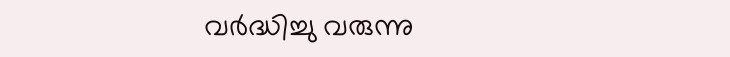വര്‍ദ്ധിച്ചു വരുന്നു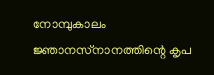നോമ്പുകാലം ജ്ഞാനസ്‌നാനത്തിന്റെ കൃപ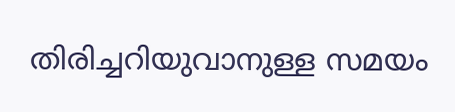തിരിച്ചറിയുവാനുള്ള സമയം